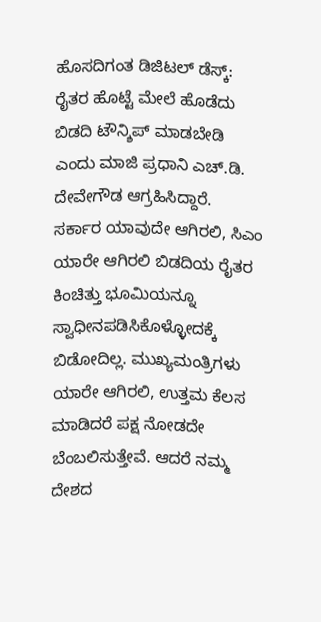ಹೊಸದಿಗಂತ ಡಿಜಿಟಲ್ ಡೆಸ್ಕ್:
ರೈತರ ಹೊಟ್ಟೆ ಮೇಲೆ ಹೊಡೆದು ಬಿಡದಿ ಟೌನ್ಶಿಪ್ ಮಾಡಬೇಡಿ ಎಂದು ಮಾಜಿ ಪ್ರಧಾನಿ ಎಚ್.ಡಿ. ದೇವೇಗೌಡ ಆಗ್ರಹಿಸಿದ್ದಾರೆ.
ಸರ್ಕಾರ ಯಾವುದೇ ಆಗಿರಲಿ, ಸಿಎಂ ಯಾರೇ ಆಗಿರಲಿ ಬಿಡದಿಯ ರೈತರ ಕಿಂಚಿತ್ತು ಭೂಮಿಯನ್ನೂ ಸ್ವಾಧೀನಪಡಿಸಿಕೊಳ್ಳೋದಕ್ಕೆ ಬಿಡೋದಿಲ್ಲ. ಮುಖ್ಯಮಂತ್ರಿಗಳು ಯಾರೇ ಆಗಿರಲಿ, ಉತ್ತಮ ಕೆಲಸ ಮಾಡಿದರೆ ಪಕ್ಷ ನೋಡದೇ ಬೆಂಬಲಿಸುತ್ತೇವೆ. ಆದರೆ ನಮ್ಮ ದೇಶದ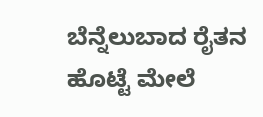ಬೆನ್ನೆಲುಬಾದ ರೈತನ ಹೊಟ್ಟೆ ಮೇಲೆ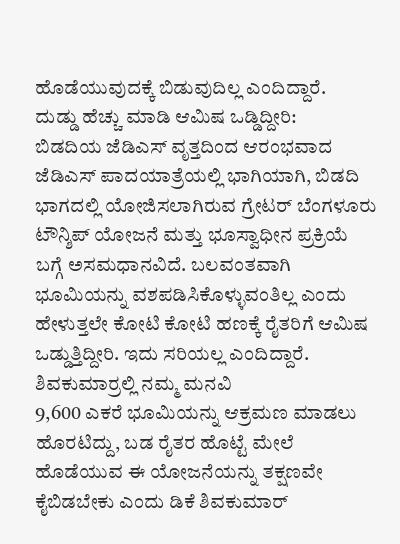ಹೊಡೆಯುವುದಕ್ಕೆ ಬಿಡುವುದಿಲ್ಲ ಎಂದಿದ್ದಾರೆ.
ದುಡ್ಡು ಹೆಚ್ಚು ಮಾಡಿ ಆಮಿಷ ಒಡ್ಡಿದ್ದೀರಿ:
ಬಿಡದಿಯ ಜೆಡಿಎಸ್ ವೃತ್ತದಿಂದ ಆರಂಭವಾದ ಜೆಡಿಎಸ್ ಪಾದಯಾತ್ರೆಯಲ್ಲಿ ಭಾಗಿಯಾಗಿ, ಬಿಡದಿ ಭಾಗದಲ್ಲಿ ಯೋಜಿಸಲಾಗಿರುವ ಗ್ರೇಟರ್ ಬೆಂಗಳೂರು ಟೌನ್ಶಿಪ್ ಯೋಜನೆ ಮತ್ತು ಭೂಸ್ವಾಧೀನ ಪ್ರಕ್ರಿಯೆ ಬಗ್ಗೆ ಅಸಮಧಾನವಿದೆ. ಬಲವಂತವಾಗಿ ಭೂಮಿಯನ್ನು ವಶಪಡಿಸಿಕೊಳ್ಳುವಂತಿಲ್ಲ ಎಂದು ಹೇಳುತ್ತಲೇ ಕೋಟಿ ಕೋಟಿ ಹಣಕ್ಕೆ ರೈತರಿಗೆ ಆಮಿಷ ಒಡ್ಡುತ್ತಿದ್ದೀರಿ. ಇದು ಸರಿಯಲ್ಲ ಎಂದಿದ್ದಾರೆ.
ಶಿವಕುಮಾರ್ರಲ್ಲಿ ನಮ್ಮ ಮನವಿ
9,600 ಎಕರೆ ಭೂಮಿಯನ್ನು ಆಕ್ರಮಣ ಮಾಡಲು ಹೊರಟಿದ್ದು, ಬಡ ರೈತರ ಹೊಟ್ಟೆ ಮೇಲೆ ಹೊಡೆಯುವ ಈ ಯೋಜನೆಯನ್ನು ತಕ್ಷಣವೇ ಕೈಬಿಡಬೇಕು ಎಂದು ಡಿಕೆ ಶಿವಕುಮಾರ್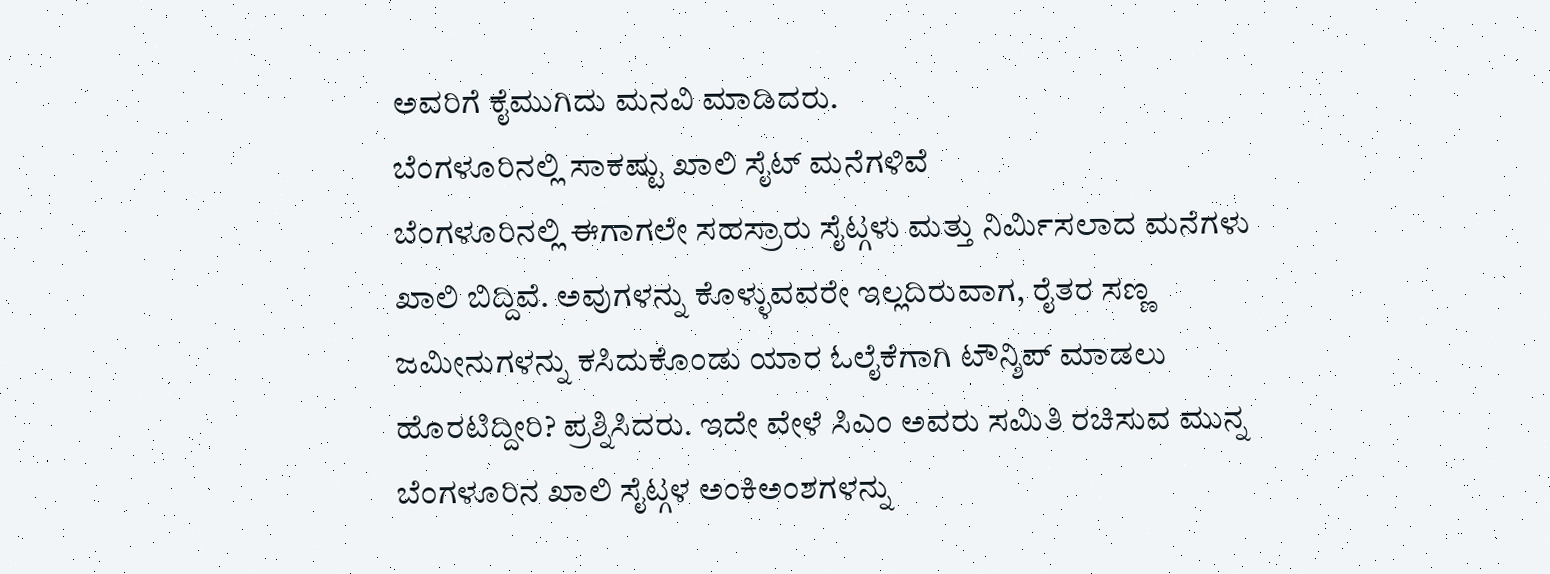ಅವರಿಗೆ ಕೈಮುಗಿದು ಮನವಿ ಮಾಡಿದರು.
ಬೆಂಗಳೂರಿನಲ್ಲಿ ಸಾಕಷ್ಟು ಖಾಲಿ ಸೈಟ್ ಮನೆಗಳಿವೆ
ಬೆಂಗಳೂರಿನಲ್ಲಿ ಈಗಾಗಲೇ ಸಹಸ್ರಾರು ಸೈಟ್ಗಳು ಮತ್ತು ನಿರ್ಮಿಸಲಾದ ಮನೆಗಳು ಖಾಲಿ ಬಿದ್ದಿವೆ. ಅವುಗಳನ್ನು ಕೊಳ್ಳುವವರೇ ಇಲ್ಲದಿರುವಾಗ, ರೈತರ ಸಣ್ಣ ಜಮೀನುಗಳನ್ನು ಕಸಿದುಕೊಂಡು ಯಾರ ಓಲೈಕೆಗಾಗಿ ಟೌನ್ಶಿಪ್ ಮಾಡಲು ಹೊರಟಿದ್ದೀರಿ? ಪ್ರಶ್ನಿಸಿದರು. ಇದೇ ವೇಳೆ ಸಿಎಂ ಅವರು ಸಮಿತಿ ರಚಿಸುವ ಮುನ್ನ ಬೆಂಗಳೂರಿನ ಖಾಲಿ ಸೈಟ್ಗಳ ಅಂಕಿಅಂಶಗಳನ್ನು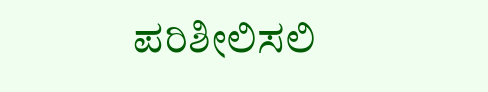ಪರಿಶೀಲಿಸಲಿ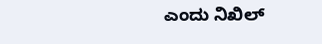ಎಂದು ನಿಖಿಲ್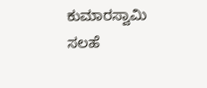ಕುಮಾರಸ್ವಾಮಿ ಸಲಹೆ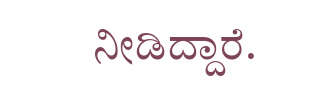ನೀಡಿದ್ದಾರೆ.